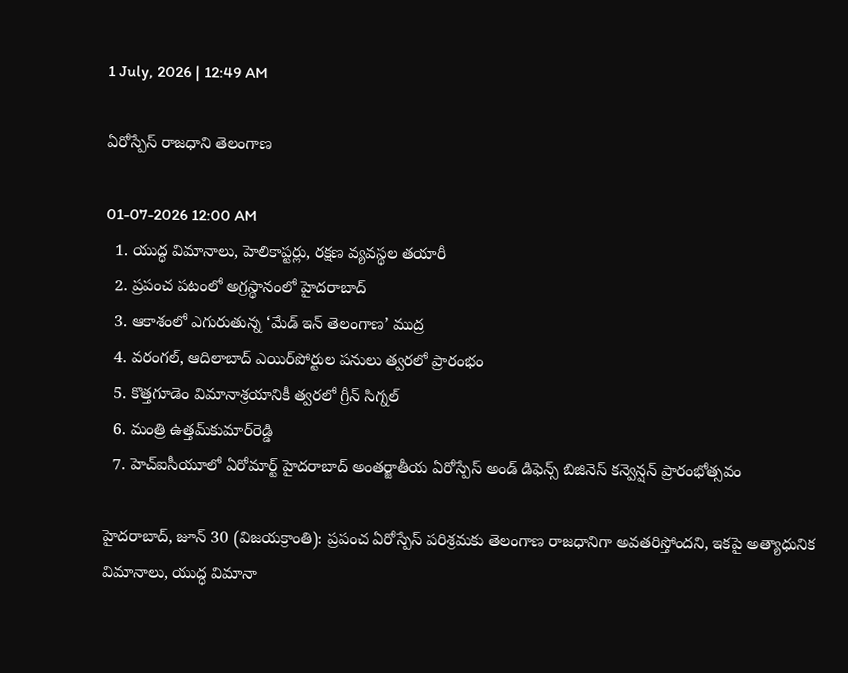1 July, 2026 | 12:49 AM

ఏరోస్పేస్ రాజధాని తెలంగాణ

01-07-2026 12:00 AM
  1. యుద్ధ విమానాలు, హెలికాప్టర్లు, రక్షణ వ్యవస్థల తయారీ
  2. ప్రపంచ పటంలో అగ్రస్థానంలో హైదరాబాద్
  3. ఆకాశంలో ఎగురుతున్న ‘మేడ్ ఇన్ తెలంగాణ’ ముద్ర
  4. వరంగల్, ఆదిలాబాద్ ఎయిర్‌పోర్టుల పనులు త్వరలో ప్రారంభం
  5. కొత్తగూడెం విమానాశ్రయానికీ త్వరలో గ్రీన్ సిగ్నల్
  6. మంత్రి ఉత్తమ్‌కుమార్‌రెడ్డి
  7. హెచ్‌ఐసీయూలో ఏరోమార్ట్ హైదరాబాద్ అంతర్జాతీయ ఏరోస్పేస్ అండ్ డిఫెన్స్ బిజినెస్ కన్వెన్షన్ ప్రారంభోత్సవం

హైదరాబాద్, జూన్ 30 (విజయక్రాంతి): ప్రపంచ ఏరోస్పేస్ పరిశ్రమకు తెలంగాణ రాజధానిగా అవతరిస్తోందని, ఇకపై అత్యాధునిక విమానాలు, యుద్ధ విమానా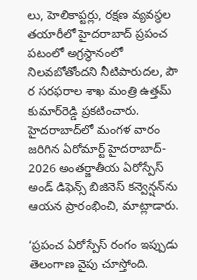లు, హెలికాప్టర్లు, రక్షణ వ్యవస్థల తయారీలో హైదరాబాద్ ప్రపంచ పటంలో అగ్రస్థానంలో నిలవబోతోందని నీటిపారుదల, పౌ ర సరఫరాల శాఖ మంత్రి ఉత్తమ్ కుమార్‌రెడ్డి ప్రకటించారు. హైదరాబాద్‌లో మంగళ వారం జరిగిన ఏరోమార్ట్ హైదరాబాద్- 2026 అంతర్జాతీయ ఏరోస్పేస్ అండ్ డిఫెన్స్ బిజినెస్ కన్వెన్షన్‌ను ఆయన ప్రారంభించి, మాట్లాడారు.

‘ప్రపంచ ఏరోస్పేస్ రంగం ఇప్పుడు తెలంగాణ వైపు చూస్తోంది.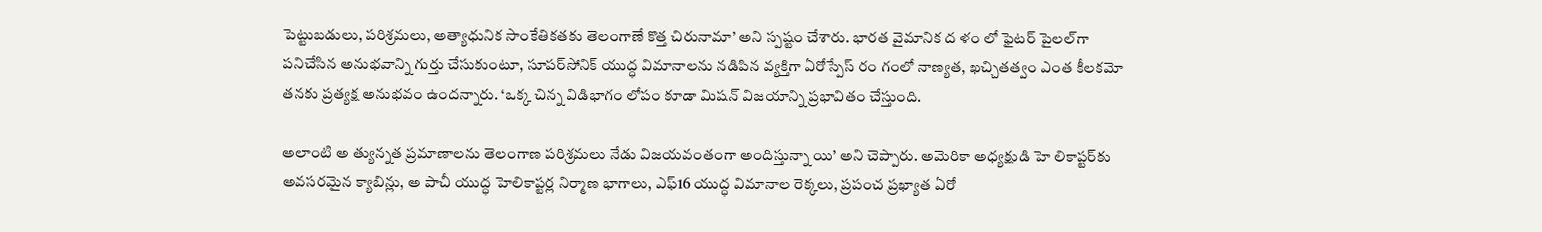పెట్టుబడులు, పరిశ్రమలు, అత్యాధునిక సాంకేతికతకు తెలంగాణే కొత్త చిరునామా’ అని స్పష్టం చేశారు. భారత వైమానిక ద ళం లో ఫైటర్ పైలల్‌గా పనిచేసిన అనుభవాన్ని గుర్తు చేసుకుంటూ, సూపర్‌సోనిక్ యుద్ధ విమానాలను నడిపిన వ్యక్తిగా ఏరోస్పేస్ రం గంలో నాణ్యత, ఖచ్చితత్వం ఎంత కీలకమో తనకు ప్రత్యక్ష అనుభవం ఉందన్నారు. ‘ఒక్క చిన్న విడిభాగం లోపం కూడా మిషన్ విజయాన్ని ప్రభావితం చేస్తుంది.

అలాంటి అ త్యున్నత ప్రమాణాలను తెలంగాణ పరిశ్రమలు నేడు విజయవంతంగా అందిస్తున్నా యి’ అని చెప్పారు. అమెరికా అధ్యక్షుడి హె లికాప్టర్‌కు అవసరమైన క్యాబిన్లు, అ పాచీ యుద్ధ హెలికాప్టర్ల నిర్మాణ భాగాలు, ఎఫ్16 యుద్ధ విమానాల రెక్కలు, ప్రపంచ ప్రఖ్యాత ఏరో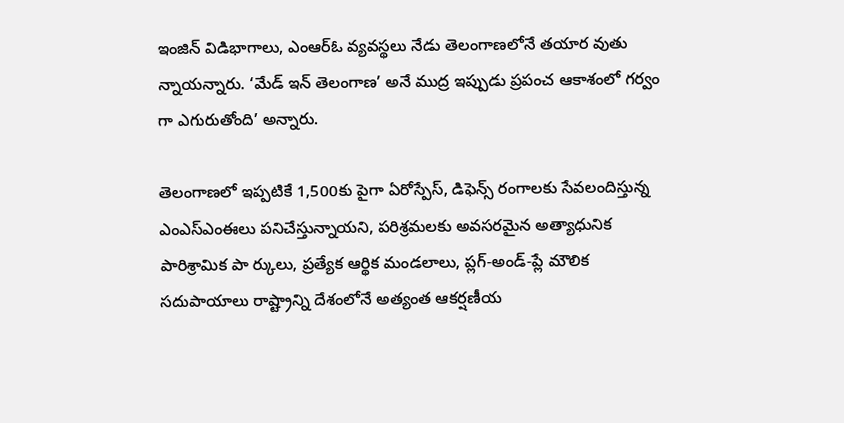ఇంజిన్ విడిభాగాలు, ఎంఆర్‌ఓ వ్యవస్థలు నేడు తెలంగాణలోనే తయార వుతు న్నాయన్నారు. ‘మేడ్ ఇన్ తెలంగాణ’ అనే ముద్ర ఇప్పుడు ప్రపంచ ఆకాశంలో గర్వం గా ఎగురుతోంది’ అన్నారు.

తెలంగాణలో ఇప్పటికే 1,500కు పైగా ఏరోస్పేస్, డిఫెన్స్ రంగాలకు సేవలందిస్తున్న ఎంఎస్‌ఎంఈలు పనిచేస్తున్నాయని, పరిశ్రమలకు అవసరమైన అత్యాధునిక పారిశ్రామిక పా ర్కులు, ప్రత్యేక ఆర్థిక మండలాలు, ప్లగ్-అండ్-ప్లే మౌలిక సదుపాయాలు రాష్ట్రాన్ని దేశంలోనే అత్యంత ఆకర్షణీయ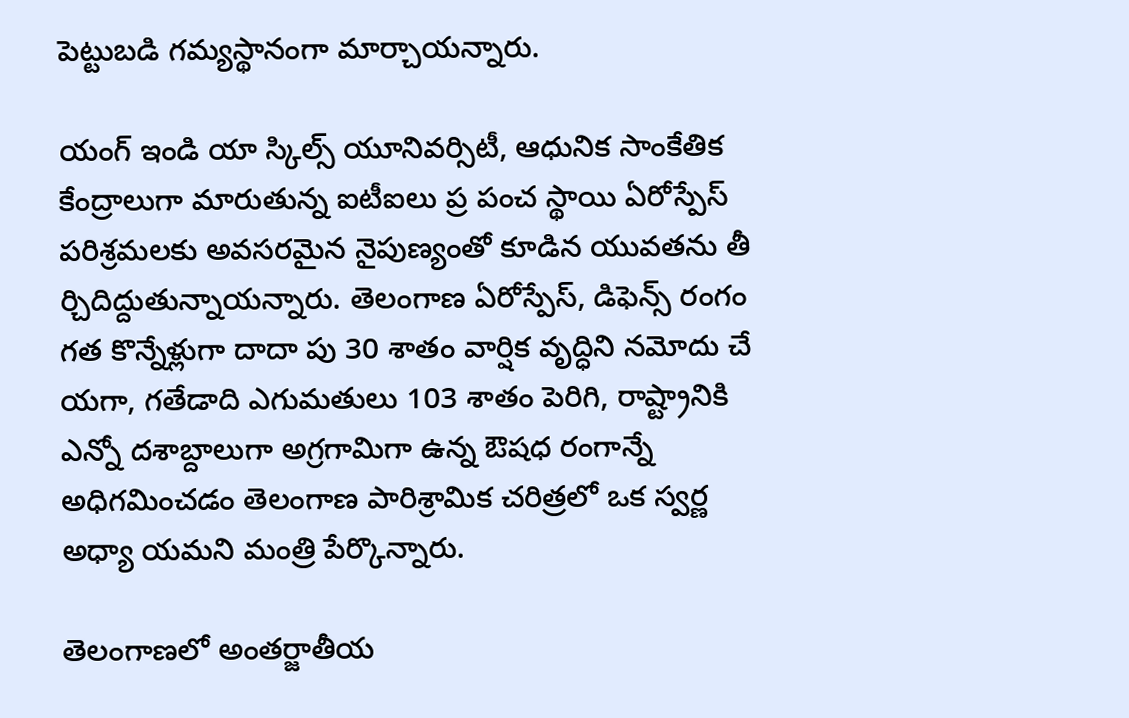పెట్టుబడి గమ్యస్థానంగా మార్చాయన్నారు.

యంగ్ ఇండి యా స్కిల్స్ యూనివర్సిటీ, ఆధునిక సాంకేతిక కేంద్రాలుగా మారుతున్న ఐటీఐలు ప్ర పంచ స్థాయి ఏరోస్పేస్ పరిశ్రమలకు అవసరమైన నైపుణ్యంతో కూడిన యువతను తీ ర్చిదిద్దుతున్నాయన్నారు. తెలంగాణ ఏరోస్పేస్, డిఫెన్స్ రంగం గత కొన్నేళ్లుగా దాదా పు 30 శాతం వార్షిక వృద్ధిని నమోదు చే యగా, గతేడాది ఎగుమతులు 103 శాతం పెరిగి, రాష్ట్రానికి ఎన్నో దశాబ్దాలుగా అగ్రగామిగా ఉన్న ఔషధ రంగాన్నే అధిగమించడం తెలంగాణ పారిశ్రామిక చరిత్రలో ఒక స్వర్ణ అధ్యా యమని మంత్రి పేర్కొన్నారు.

తెలంగాణలో అంతర్జాతీయ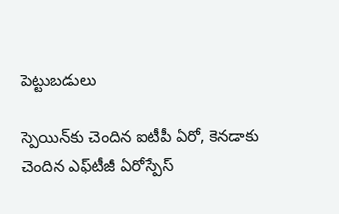పెట్టుబడులు

స్పెయిన్‌కు చెందిన ఐటీపీ ఏరో, కెనడాకు చెందిన ఎఫ్‌టీజీ ఏరోస్పేస్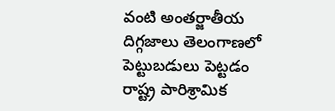వంటి అంతర్జాతీయ దిగ్గజాలు తెలంగాణలో పెట్టుబడులు పెట్టడం రాష్ట్ర పారిశ్రామిక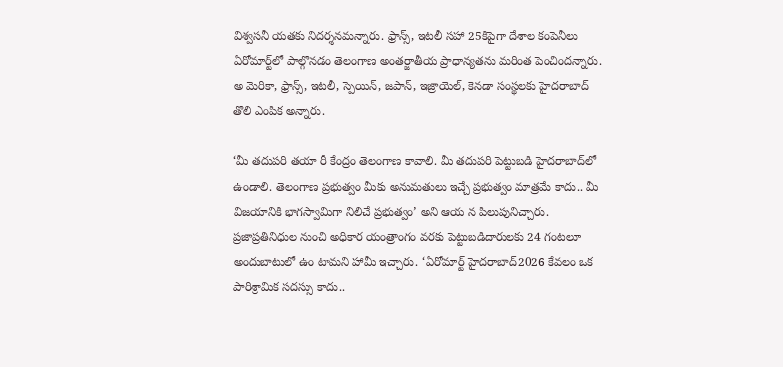విశ్వసనీ యతకు నిదర్శనమన్నారు. ఫ్రాన్స్, ఇటలీ సహా 25కిపైగా దేశాల కంపెనీలు ఏరోమార్ట్‌లో పాల్గొనడం తెలంగాణ అంతర్జాతీయ ప్రాధాన్యతను మరింత పెంచిందన్నారు. అ మెరికా, ఫ్రాన్స్, ఇటలీ, స్పెయిన్, జపాన్, ఇజ్రాయెల్, కెనడా సంస్థలకు హైదరాబాద్ తొలి ఎంపిక అన్నారు.

‘మీ తదుపరి తయా రీ కేంద్రం తెలంగాణ కావాలి. మీ తదుపరి పెట్టుబడి హైదరాబాద్‌లో ఉండాలి. తెలంగాణ ప్రభుత్వం మీకు అనుమతులు ఇచ్చే ప్రభుత్వం మాత్రమే కాదు.. మీ విజయానికి భాగస్వామిగా నిలిచే ప్రభుత్వం’ అని ఆయ న పిలుపునిచ్చారు. ప్రజాప్రతినిధుల నుంచి అధికార యంత్రాంగం వరకు పెట్టుబడిదారులకు 24 గంటలూ అందుబాటులో ఉం టామని హామీ ఇచ్చారు. ‘ఏరోమార్ట్ హైదరాబాద్2026 కేవలం ఒక పారిశ్రామిక సదస్సు కాదు..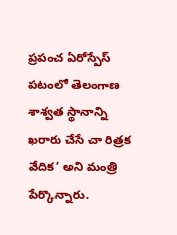ప్రపంచ ఏరోస్పేస్ పటంలో తెలంగాణ శాశ్వత స్థానాన్ని ఖరారు చేసే చా రిత్రక వేదిక’ అని మంత్రి  పేర్కొన్నారు.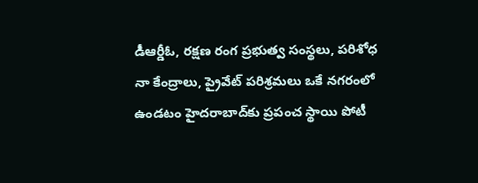డీఆర్డీఓ, రక్షణ రంగ ప్రభుత్వ సంస్థలు, పరిశోధ నా కేంద్రాలు, ప్రైవేట్ పరిశ్రమలు ఒకే నగరంలో ఉండటం హైదరాబాద్‌కు ప్రపంచ స్థాయి పోటీ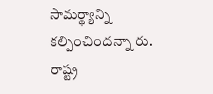సామర్థ్యాన్ని కల్పించిందన్నా రు. రాష్ట్ర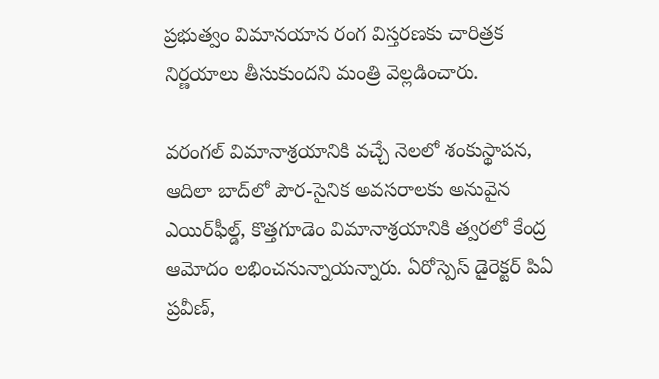ప్రభుత్వం విమానయాన రంగ విస్తరణకు చారిత్రక నిర్ణయాలు తీసుకుందని మంత్రి వెల్లడించారు.

వరంగల్ విమానాశ్రయానికి వచ్చే నెలలో శంకుస్థాపన, ఆదిలా బాద్‌లో పౌర-సైనిక అవసరాలకు అనువైన ఎయిర్‌ఫీల్డ్, కొత్తగూడెం విమానాశ్రయానికి త్వరలో కేంద్ర ఆమోదం లభించనున్నాయన్నారు. ఏరోస్పెస్ డైరెక్టర్ పిఏ ప్రవీణ్,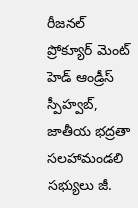రీజనల్ ప్రోక్యూర్ మెంట్ హెడ్ ఆండ్రీస్ స్పీహ్వబ్, జాతీయ భద్రతా సలహామండలి సభ్యులు జీ.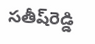సతీష్‌రెడ్డి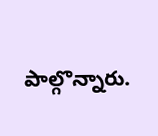పాల్గొన్నారు.